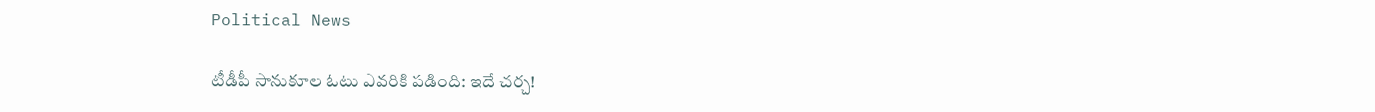Political News

టీడీపీ సానుకూల ఓటు ఎవ‌రికి ప‌డింది: ఇదే చ‌ర్చ‌!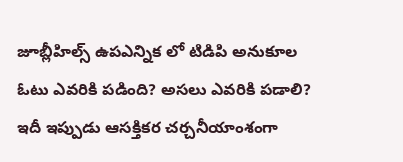జూబ్లీహిల్స్ ఉపఎన్నిక లో టిడిపి అనుకూల ఓటు ఎవరికి పడింది? అసలు ఎవరికి పడాలి? ఇదీ ఇప్పుడు ఆసక్తికర చర్చనీయాంశంగా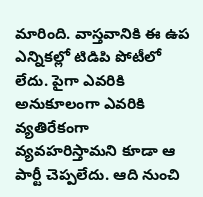మారింది. వాస్తవానికి ఈ ఉప ఎన్నికల్లో టిడిపి పోటీలో లేదు. పైగా ఎవరికి అనుకూలంగా ఎవరికి వ్యతిరేకంగా వ్యవహరిస్తామని కూడా ఆ పార్టీ చెప్పలేదు. ఆది నుంచి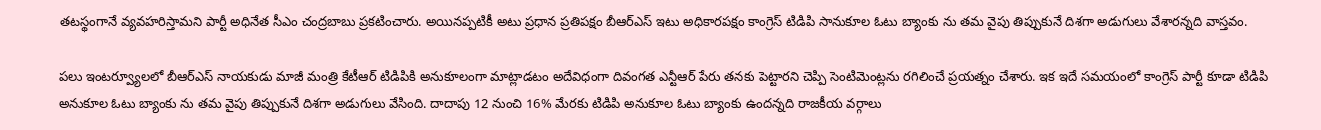తటస్థంగానే వ్యవహరిస్తామని పార్టీ అధినేత సీఎం చంద్రబాబు ప్రకటించారు. అయినప్పటికీ అటు ప్రధాన ప్రతిపక్షం బీఆర్ఎస్ ఇటు అధికారపక్షం కాంగ్రెస్ టిడిపి సానుకూల ఓటు బ్యాంకు ను తమ వైపు తిప్పుకునే దిశగా అడుగులు వేశారన్నది వాస్తవం.

పలు ఇంటర్వ్యూలలో బీఆర్ఎస్ నాయకుడు మాజీ మంత్రి కేటీఆర్ టిడిపికి అనుకూలంగా మాట్లాడటం అదేవిధంగా దివంగత ఎన్టీఆర్ పేరు త‌న‌కు పెట్టారని చెప్పి సెంటిమెంట్లను రగిలించే ప్రయత్నం చేశారు. ఇక ఇదే సమయంలో కాంగ్రెస్ పార్టీ కూడా టిడిపి అనుకూల ఓటు బ్యాంకు ను తమ వైపు తిప్పుకునే దిశగా అడుగులు వేసింది. దాదాపు 12 నుంచి 16% మేరకు టిడిపి అనుకూల ఓటు బ్యాంకు ఉందన్నది రాజకీయ వర్గాలు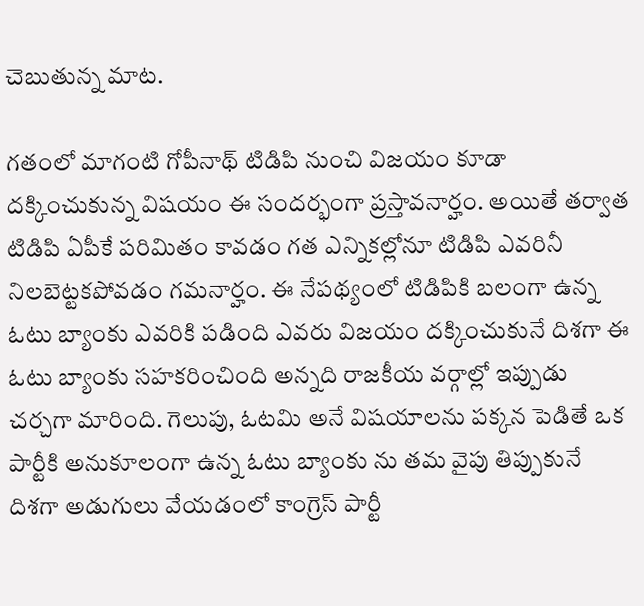చెబుతున్న మాట.

గతంలో మాగంటి గోపీనాథ్ టిడిపి నుంచి విజయం కూడా దక్కించుకున్న విషయం ఈ సందర్భంగా ప్రస్తావనార్హం. అయితే తర్వాత టిడిపి ఏపీకే పరిమితం కావడం గ‌త ఎన్నిక‌ల్లోనూ టిడిపి ఎవ‌రినీ నిలబెట్టకపోవడం గమనార్హం. ఈ నేపథ్యంలో టిడిపికి బలంగా ఉన్న ఓటు బ్యాంకు ఎవరికి పడింది ఎవరు విజయం దక్కించుకునే దిశగా ఈ ఓటు బ్యాంకు సహకరించింది అన్నది రాజకీయ వర్గాల్లో ఇప్పుడు చర్చగా మారింది. గెలుపు, ఓటమి అనే విష‌యాల‌ను పక్కన పెడితే ఒక పార్టీకి అనుకూలంగా ఉన్న ఓటు బ్యాంకు ను తమ వైపు తిప్పుకునే దిశగా అడుగులు వేయడంలో కాంగ్రెస్ పార్టీ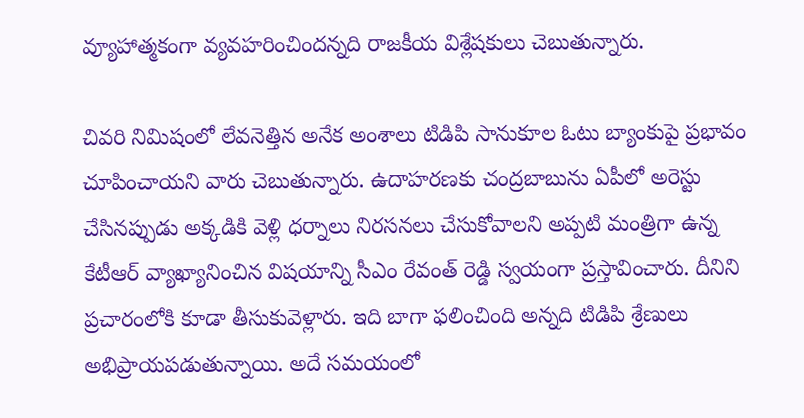వ్యూహాత్మకంగా వ్యవహరించిందన్నది రాజకీయ విశ్లేషకులు చెబుతున్నారు.

చివరి నిమిషంలో లేవనెత్తిన అనేక అంశాలు టిడిపి సానుకూల ఓటు బ్యాంకుపై ప్రభావం చూపించాయని వారు చెబుతున్నారు. ఉదాహరణకు చంద్రబాబును ఏపీలో అరెస్టు చేసినప్పుడు అక్కడికి వెళ్లి ధర్నాలు నిరసనలు చేసుకోవాలని అప్పటి మంత్రిగా ఉన్న కేటీఆర్ వ్యాఖ్యానించిన విషయాన్ని సీఎం రేవంత్ రెడ్డి స్వయంగా ప్రస్తావించారు. దీనిని ప్రచారంలోకి కూడా తీసుకువెళ్లారు. ఇది బాగా ఫలించింది అన్నది టిడిపి శ్రేణులు అభిప్రాయపడుతున్నాయి. అదే సమయంలో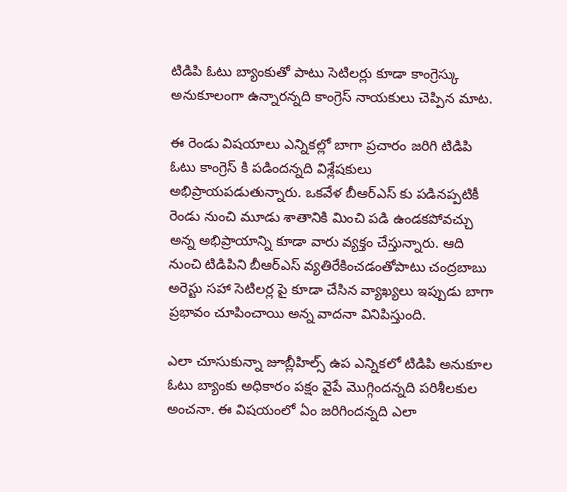టిడిపి ఓటు బ్యాంకుతో పాటు సెటిలర్లు కూడా కాంగ్రెస్కు అనుకూలంగా ఉన్నారన్నది కాంగ్రెస్ నాయకులు చెప్పిన మాట.

ఈ రెండు విషయాలు ఎన్నికల్లో బాగా ప్రచారం జరిగి టిడిపి ఓటు కాంగ్రెస్ కి పడిందన్నది విశ్లేషకులు అభిప్రాయపడుతున్నారు. ఒకవేళ బీఆర్ఎస్ కు పడినప్పటికీ రెండు నుంచి మూడు శాతానికి మించి పడి ఉండకపోవచ్చు అన్న అభిప్రాయాన్ని కూడా వారు వ్యక్తం చేస్తున్నారు. ఆది నుంచి టిడిపిని బీఆర్ఎస్ వ్యతిరేకించడంతోపాటు చంద్రబాబు అరెస్టు సహా సెటిలర్ల పై కూడా చేసిన వ్యాఖ్యలు ఇప్పుడు బాగా ప్రభావం చూపించాయి అన్న వాదనా వినిపిస్తుంది.

ఎలా చూసుకున్నా జూబ్లీహిల్స్ ఉప ఎన్నికలో టిడిపి అనుకూల ఓటు బ్యాంకు అధికారం పక్షం వైపే మొగ్గిందన్నది పరిశీలకుల అంచనా. ఈ విషయంలో ఏం జరిగిందన్నది ఎలా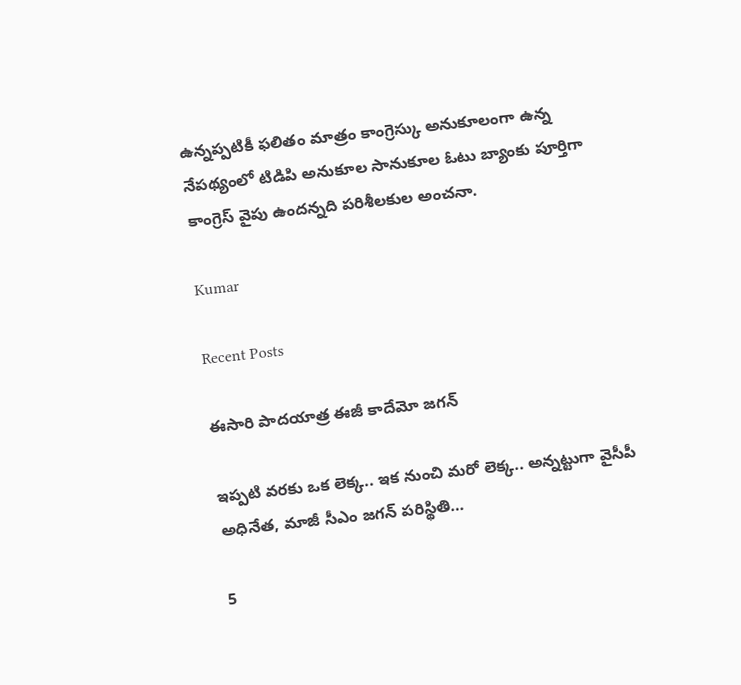ఉన్నప్పటికీ ఫలితం మాత్రం కాంగ్రెస్కు అనుకూలంగా ఉన్న నేపథ్యంలో టిడిపి అనుకూల సానుకూల ఓటు బ్యాంకు పూర్తిగా కాంగ్రెస్ వైపు ఉందన్నది పరిశీలకుల అంచనా.

Kumar

Recent Posts

ఈసారి పాదయాత్ర ఈజీ కాదేమో జగన్

ఇప్ప‌టి వ‌ర‌కు ఒక లెక్క‌.. ఇక నుంచి మరో లెక్క‌.. అన్న‌ట్టుగా వైసీపీ అధినేత‌, మాజీ సీఎం జ‌గ‌న్ ప‌రిస్థితి…

5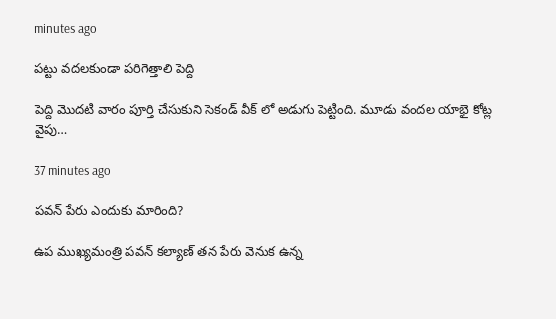minutes ago

పట్టు వదలకుండా పరిగెత్తాలి పెద్ది

పెద్ది మొదటి వారం పూర్తి చేసుకుని సెకండ్ వీక్ లో అడుగు పెట్టింది. మూడు వందల యాభై కోట్ల వైపు…

37 minutes ago

పవన్ పేరు ఎందుకు మారింది?

ఉప ముఖ్యమంత్రి పవన్ కల్యాణ్ తన పేరు వెనుక ఉన్న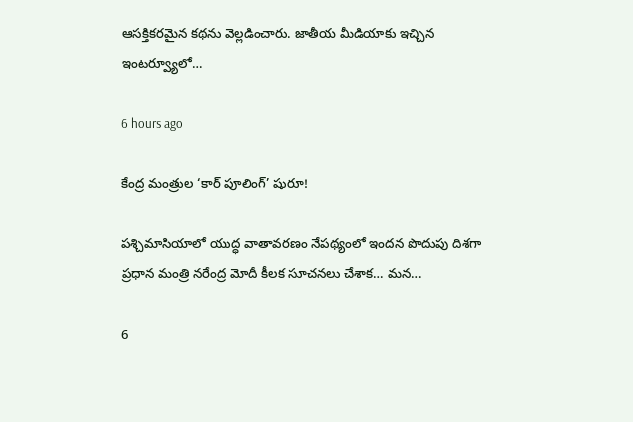ఆసక్తికరమైన కథను వెల్లడించారు. జాతీయ మీడియాకు ఇచ్చిన ఇంటర్వ్యూలో…

6 hours ago

కేంద్ర మంత్రుల ‘కార్ పూలింగ్’ షురూ!

పశ్చిమాసియాలో యుద్ధ వాతావరణం నేపథ్యంలో ఇందన పొదుపు దిశగా ప్రధాన మంత్రి నరేంద్ర మోదీ కీలక సూచనలు చేశాక… మన…

6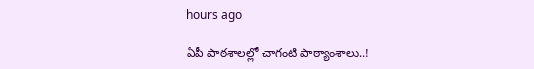hours ago

ఏపీ పాఠ‌శాల‌ల్లో చాగంటి పాఠ్యాంశాలు..!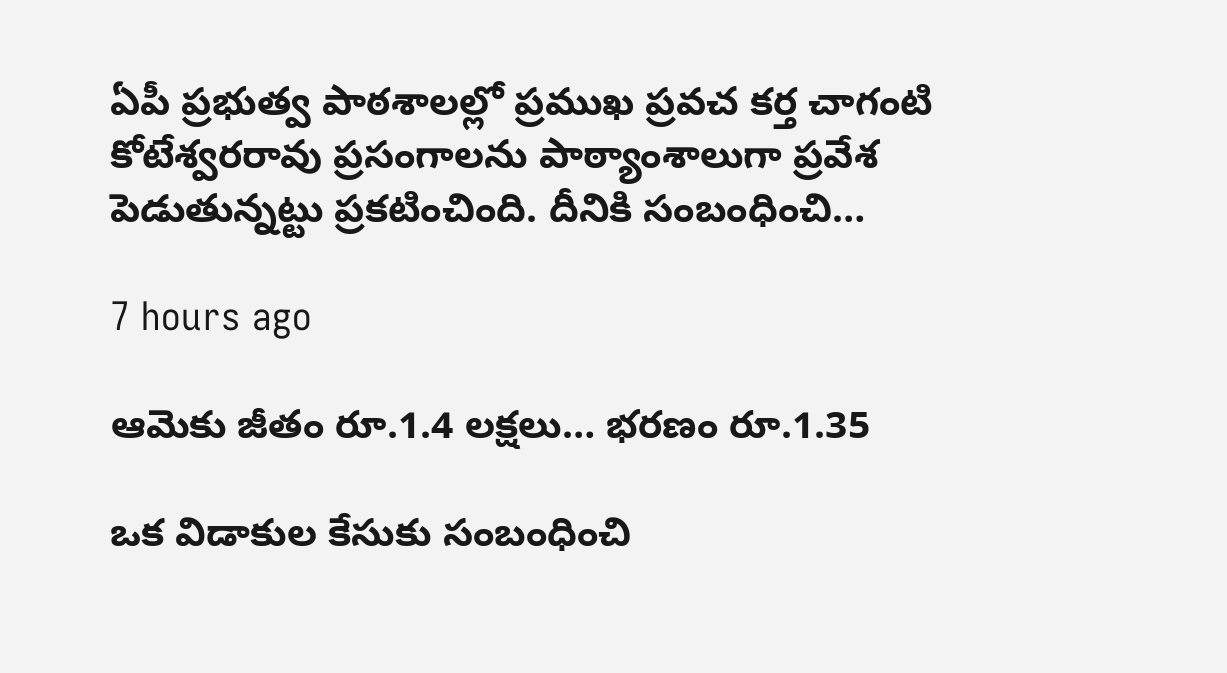ఏపీ ప్ర‌భుత్వ పాఠ‌శాల‌ల్లో ప్ర‌ముఖ ప్ర‌వ‌చ క‌ర్త చాగంటి కోటేశ్వ‌ర‌రావు ప్ర‌సంగాల‌ను పాఠ్యాంశాలుగా ప్ర‌వేశ పెడుతున్నట్టు ప్ర‌క‌టించింది. దీనికి సంబంధించి…

7 hours ago

ఆమెకు జీతం రూ.1.4 లక్షలు… భరణం రూ.1.35

ఒక విడాకుల కేసుకు సంబంధించి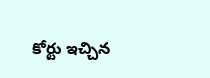కోర్టు ఇచ్చిన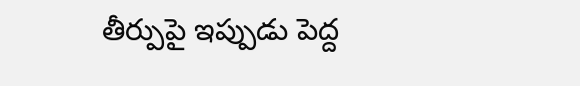తీర్పుపై ఇప్పుడు పెద్ద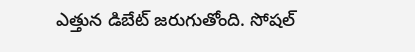ఎత్తున డిబేట్ జరుగుతోంది. సోషల్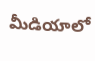మీడియాలో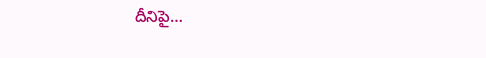దీనిపై…